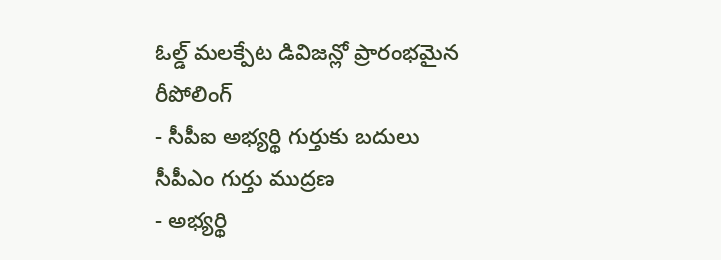ఓల్డ్ మలక్పేట డివిజన్లో ప్రారంభమైన రీపోలింగ్
- సీపీఐ అభ్యర్థి గుర్తుకు బదులు సీపీఎం గుర్తు ముద్రణ
- అభ్యర్థి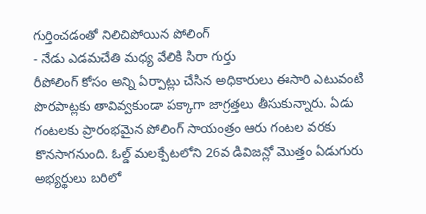గుర్తించడంతో నిలిచిపోయిన పోలింగ్
- నేడు ఎడమచేతి మధ్య వేలికి సిరా గుర్తు
రీపోలింగ్ కోసం అన్ని ఏర్పాట్లు చేసిన అధికారులు ఈసారి ఎటువంటి పొరపాట్లకు తావివ్వకుండా పక్కాగా జాగ్రత్తలు తీసుకున్నారు. ఏడు గంటలకు ప్రారంభమైన పోలింగ్ సాయంత్రం ఆరు గంటల వరకు కొనసాగనుంది. ఓల్డ్ మలక్పేటలోని 26వ డివిజన్లో మొత్తం ఏడుగురు అభ్యర్థులు బరిలో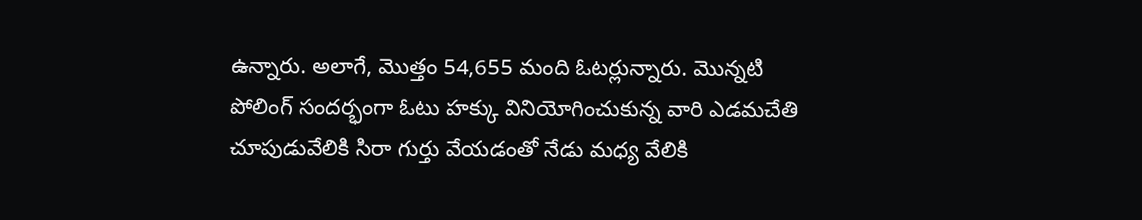ఉన్నారు. అలాగే, మొత్తం 54,655 మంది ఓటర్లున్నారు. మొన్నటి పోలింగ్ సందర్భంగా ఓటు హక్కు వినియోగించుకున్న వారి ఎడమచేతి చూపుడువేలికి సిరా గుర్తు వేయడంతో నేడు మధ్య వేలికి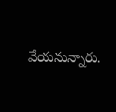వేయనున్నారు.